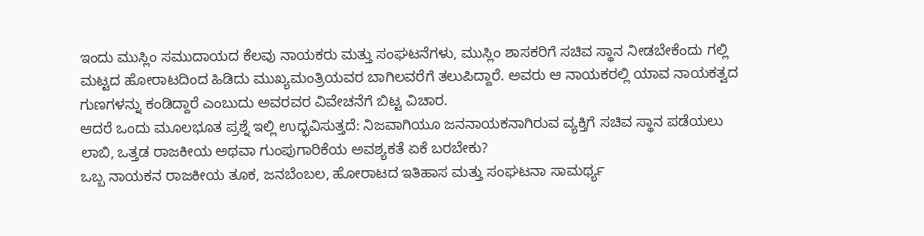ಇಂದು ಮುಸ್ಲಿಂ ಸಮುದಾಯದ ಕೆಲವು ನಾಯಕರು ಮತ್ತು ಸಂಘಟನೆಗಳು, ಮುಸ್ಲಿಂ ಶಾಸಕರಿಗೆ ಸಚಿವ ಸ್ಥಾನ ನೀಡಬೇಕೆಂದು ಗಲ್ಲಿ ಮಟ್ಟದ ಹೋರಾಟದಿಂದ ಹಿಡಿದು ಮುಖ್ಯಮಂತ್ರಿಯವರ ಬಾಗಿಲವರೆಗೆ ತಲುಪಿದ್ದಾರೆ. ಅವರು ಆ ನಾಯಕರಲ್ಲಿ ಯಾವ ನಾಯಕತ್ವದ ಗುಣಗಳನ್ನು ಕಂಡಿದ್ದಾರೆ ಎಂಬುದು ಅವರವರ ವಿವೇಚನೆಗೆ ಬಿಟ್ಟ ವಿಚಾರ.
ಆದರೆ ಒಂದು ಮೂಲಭೂತ ಪ್ರಶ್ನೆ ಇಲ್ಲಿ ಉದ್ಭವಿಸುತ್ತದೆ: ನಿಜವಾಗಿಯೂ ಜನನಾಯಕನಾಗಿರುವ ವ್ಯಕ್ತಿಗೆ ಸಚಿವ ಸ್ಥಾನ ಪಡೆಯಲು ಲಾಬಿ, ಒತ್ತಡ ರಾಜಕೀಯ ಅಥವಾ ಗುಂಪುಗಾರಿಕೆಯ ಅವಶ್ಯಕತೆ ಏಕೆ ಬರಬೇಕು?
ಒಬ್ಬ ನಾಯಕನ ರಾಜಕೀಯ ತೂಕ, ಜನಬೆಂಬಲ, ಹೋರಾಟದ ಇತಿಹಾಸ ಮತ್ತು ಸಂಘಟನಾ ಸಾಮರ್ಥ್ಯ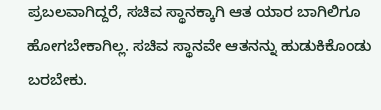ಪ್ರಬಲವಾಗಿದ್ದರೆ, ಸಚಿವ ಸ್ಥಾನಕ್ಕಾಗಿ ಆತ ಯಾರ ಬಾಗಿಲಿಗೂ ಹೋಗಬೇಕಾಗಿಲ್ಲ. ಸಚಿವ ಸ್ಥಾನವೇ ಆತನನ್ನು ಹುಡುಕಿಕೊಂಡು ಬರಬೇಕು.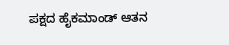ಪಕ್ಷದ ಹೈಕಮಾಂಡ್ ಆತನ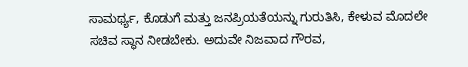ಸಾಮರ್ಥ್ಯ, ಕೊಡುಗೆ ಮತ್ತು ಜನಪ್ರಿಯತೆಯನ್ನು ಗುರುತಿಸಿ, ಕೇಳುವ ಮೊದಲೇ ಸಚಿವ ಸ್ಥಾನ ನೀಡಬೇಕು. ಅದುವೇ ನಿಜವಾದ ಗೌರವ,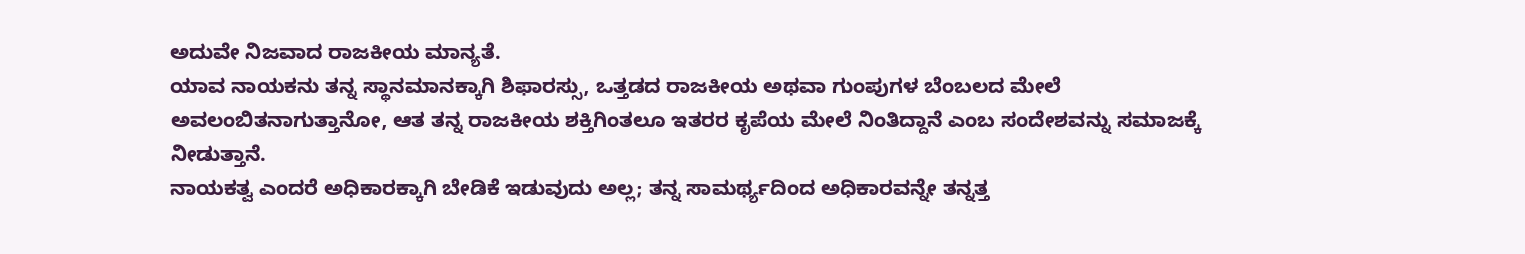ಅದುವೇ ನಿಜವಾದ ರಾಜಕೀಯ ಮಾನ್ಯತೆ.
ಯಾವ ನಾಯಕನು ತನ್ನ ಸ್ಥಾನಮಾನಕ್ಕಾಗಿ ಶಿಫಾರಸ್ಸು, ಒತ್ತಡದ ರಾಜಕೀಯ ಅಥವಾ ಗುಂಪುಗಳ ಬೆಂಬಲದ ಮೇಲೆ ಅವಲಂಬಿತನಾಗುತ್ತಾನೋ, ಆತ ತನ್ನ ರಾಜಕೀಯ ಶಕ್ತಿಗಿಂತಲೂ ಇತರರ ಕೃಪೆಯ ಮೇಲೆ ನಿಂತಿದ್ದಾನೆ ಎಂಬ ಸಂದೇಶವನ್ನು ಸಮಾಜಕ್ಕೆ ನೀಡುತ್ತಾನೆ.
ನಾಯಕತ್ವ ಎಂದರೆ ಅಧಿಕಾರಕ್ಕಾಗಿ ಬೇಡಿಕೆ ಇಡುವುದು ಅಲ್ಲ; ತನ್ನ ಸಾಮರ್ಥ್ಯದಿಂದ ಅಧಿಕಾರವನ್ನೇ ತನ್ನತ್ತ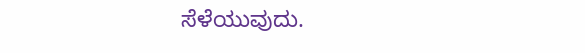ಸೆಳೆಯುವುದು.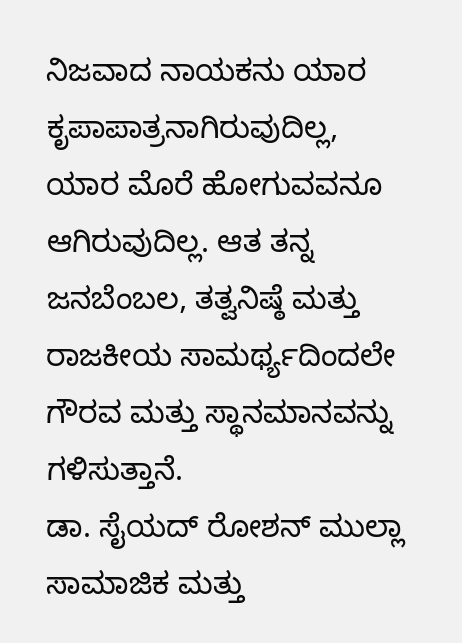ನಿಜವಾದ ನಾಯಕನು ಯಾರ ಕೃಪಾಪಾತ್ರನಾಗಿರುವುದಿಲ್ಲ, ಯಾರ ಮೊರೆ ಹೋಗುವವನೂ ಆಗಿರುವುದಿಲ್ಲ. ಆತ ತನ್ನ ಜನಬೆಂಬಲ, ತತ್ವನಿಷ್ಠೆ ಮತ್ತು ರಾಜಕೀಯ ಸಾಮರ್ಥ್ಯದಿಂದಲೇ ಗೌರವ ಮತ್ತು ಸ್ಥಾನಮಾನವನ್ನು ಗಳಿಸುತ್ತಾನೆ.
ಡಾ. ಸೈಯದ್ ರೋಶನ್ ಮುಲ್ಲಾ
ಸಾಮಾಜಿಕ ಮತ್ತು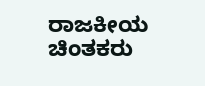ರಾಜಕೀಯ ಚಿಂತಕರು